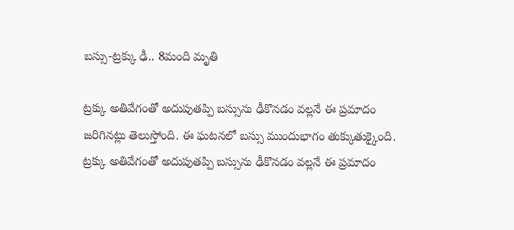బస్సు-ట్రక్కు ఢీ.. 8మంది మృతి

ట్రక్కు అతివేగంతో అదుపుతప్పి బస్సును ఢీకొనడం వల్లనే ఈ ప్రమాదం జరిగినట్లు తెలుస్తోంది. ఈ ఘటనలో బస్సు ముందుభాగం తుక్కుతుక్కైంది. ట్రక్కు అతివేగంతో అదుపుతప్పి బస్సును ఢీకొనడం వల్లనే ఈ ప్రమాదం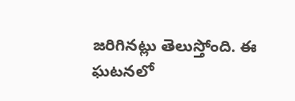జరిగినట్లు తెలుస్తోంది. ఈ ఘటనలో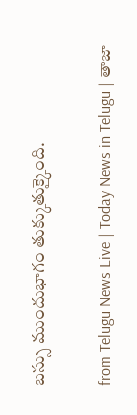బస్సు ముందుభాగం తుక్కుతుక్కైంది.

from Telugu News Live | Today News in Telugu | తాజా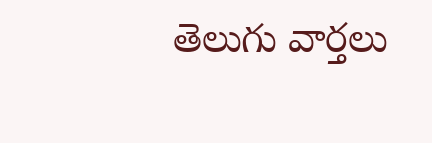తెలుగు వార్తలు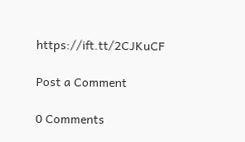https://ift.tt/2CJKuCF

Post a Comment

0 Comments